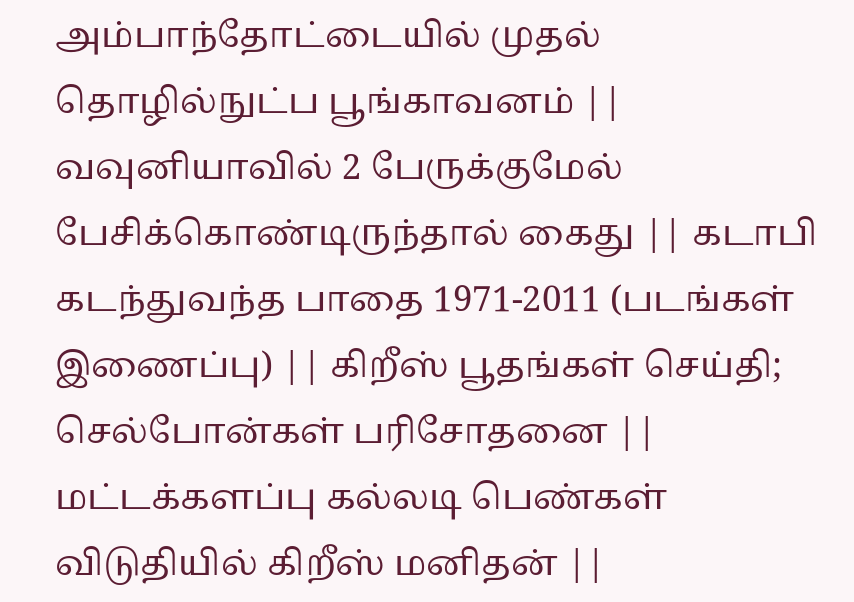அம்பாந்தோட்டையில் முதல் தொழில்நுட்ப பூங்காவனம் || வவுனியாவில் 2 பேருக்குமேல் பேசிக்கொண்டிருந்தால் கைது || கடாபி கடந்துவந்த பாதை 1971-2011 (படங்கள் இணைப்பு) || கிறீஸ் பூதங்கள் செய்தி; செல்போன்கள் பரிசோதனை || மட்டக்களப்பு கல்லடி பெண்கள் விடுதியில் கிறீஸ் மனிதன் ||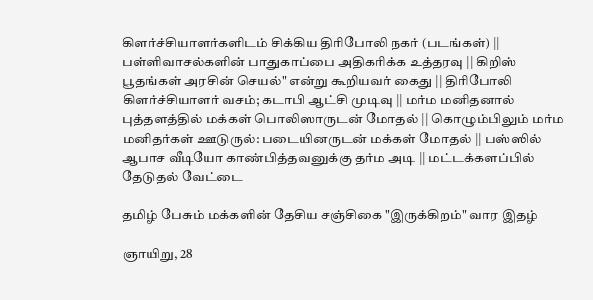கிளர்ச்சியாளர்களிடம் சிக்கிய திரிபோலி நகர் (படங்கள்) || பள்ளிவாசல்களின் பாதுகாப்பை அதிகரிக்க உத்தரவு || கிறிஸ் பூதங்கள் அரசின் செயல்" என்று கூறியவர் கைது || திரிபோலி கிளர்ச்சியாளர் வசம்; கடாபி ஆட்சி முடிவு || மர்ம மனிதனால் புத்தளத்தில் மக்கள் பொலிஸாருடன் மோதல் || கொழும்பிலும் மர்ம மனிதர்கள் ஊடுருல்: படையினருடன் மக்கள் மோதல் || பஸ்ஸில் ஆபாச வீடியோ காண்பித்தவனுக்கு தர்ம அடி || மட்டக்களப்பில் தேடுதல் வேட்டை

தமிழ் பேசும் மக்களின் தேசிய சஞ்சிகை "இருக்கிறம்" வார இதழ்

ஞாயிறு, 28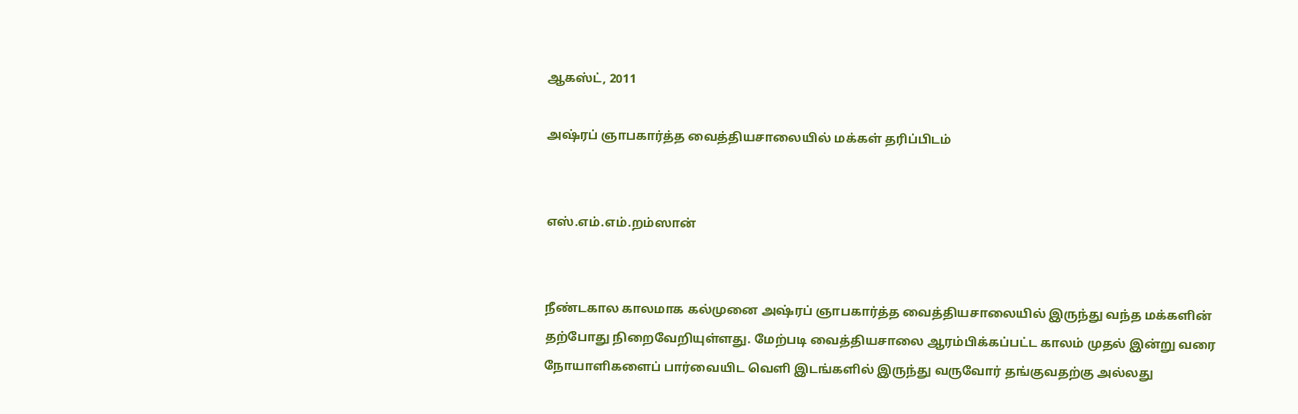ஆகஸ்ட், 2011

அஷ்ரப் ஞாபகார்த்த வைத்தியசாலையில் மக்கள் தரிப்பிடம்


எஸ்.எம்.எம்.றம்ஸான்


நீண்டகால காலமாக கல்முனை அஷ்ரப் ஞாபகார்த்த வைத்தியசாலையில் இருந்து வந்த மக்களின் தற்போது நிறைவேறியுள்ளது. மேற்படி வைத்தியசாலை ஆரம்பிக்கப்பட்ட காலம் முதல் இன்று வரை நோயாளிகளைப் பார்வையிட வெளி இடங்களில் இருந்து வருவோர் தங்குவதற்கு அல்லது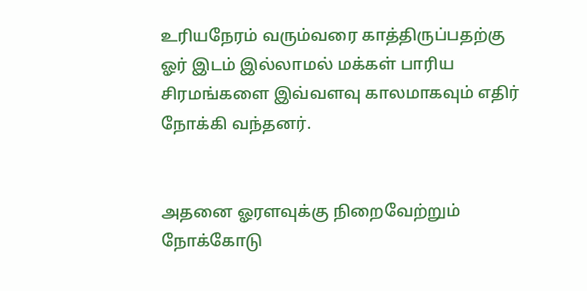உரியநேரம் வரும்வரை காத்திருப்பதற்கு ஓர் இடம் இல்லாமல் மக்கள் பாரிய சிரமங்களை இவ்வளவு காலமாகவும் எதிர் நோக்கி வந்தனர்.


அதனை ஓரளவுக்கு நிறைவேற்றும் நோக்கோடு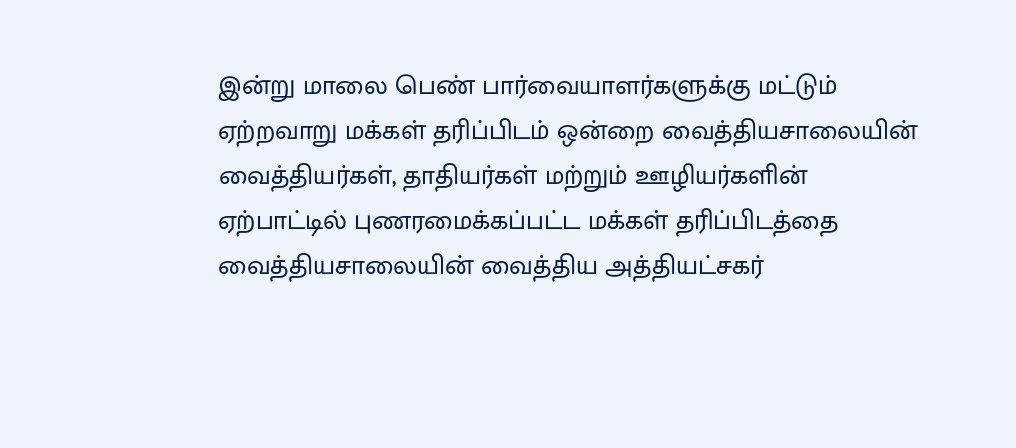இன்று மாலை பெண் பார்வையாளர்களுக்கு மட்டும் ஏற்றவாறு மக்கள் தரிப்பிடம் ஒன்றை வைத்தியசாலையின் வைத்தியர்கள், தாதியர்கள் மற்றும் ஊழியர்களின் ஏற்பாட்டில் புணரமைக்கப்பட்ட மக்கள் தரிப்பிடத்தை வைத்தியசாலையின் வைத்திய அத்தியட்சகர்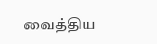வைத்திய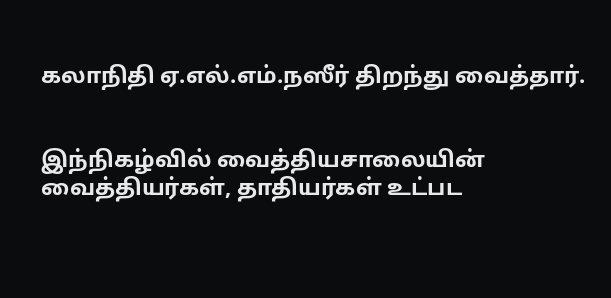கலாநிதி ஏ.எல்.எம்.நஸீர் திறந்து வைத்தார்.


இந்நிகழ்வில் வைத்தியசாலையின் வைத்தியர்கள், தாதியர்கள் உட்பட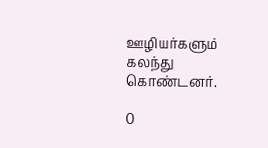ஊழியர்களும் கலந்து கொண்டனர்.

0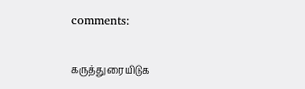comments:

கருத்துரையிடுக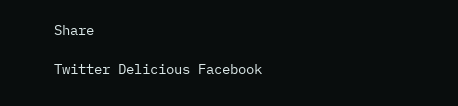Share

Twitter Delicious Facebook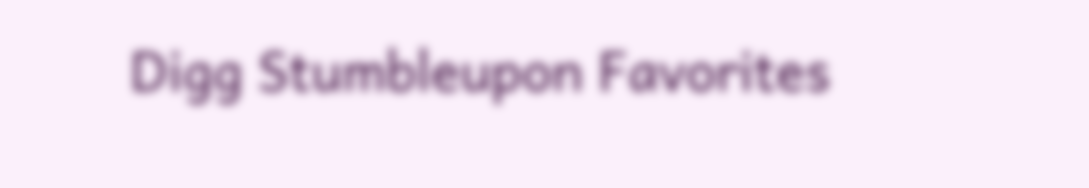Digg Stumbleupon Favorites